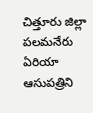చిత్తూరు జిల్లా పలమనేరు ఏరియా ఆసుపత్రిని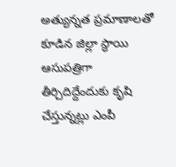అత్యున్నత ప్రమాణాలతో కూడిన జిల్లా స్థాయి ఆసుపత్రిగా తీర్చిదిద్దేందుకు కృషి చేస్తున్నట్లు ఎంపీ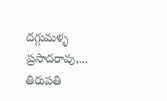దగ్గుమళ్ళ ప్రసాదరావు,...
తిరుపతి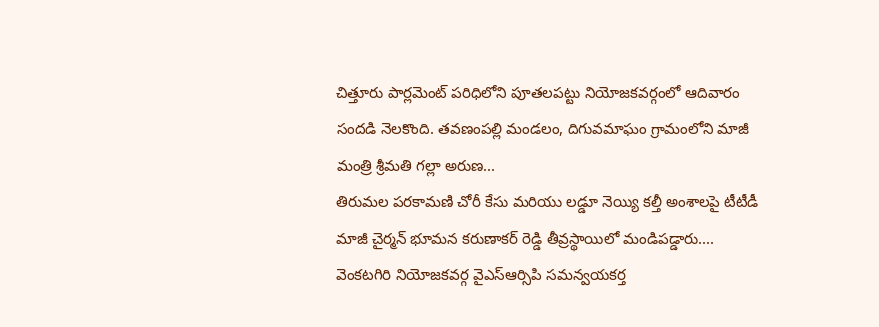చిత్తూరు పార్లమెంట్ పరిధిలోని పూతలపట్టు నియోజకవర్గంలో ఆదివారం సందడి నెలకొంది. తవణంపల్లి మండలం, దిగువమాఘం గ్రామంలోని మాజీ మంత్రి శ్రీమతి గల్లా అరుణ...
తిరుమల పరకామణి చోరీ కేసు మరియు లడ్డూ నెయ్యి కల్తీ అంశాలపై టీటీడీ మాజీ చైర్మన్ భూమన కరుణాకర్ రెడ్డి తీవ్రస్థాయిలో మండిపడ్డారు....
వెంకటగిరి నియోజకవర్గ వైఎస్ఆర్సిపి సమన్వయకర్త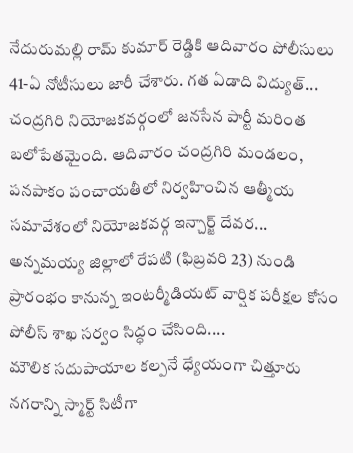నేదురుమల్లి రామ్ కుమార్ రెడ్డికి ఆదివారం పోలీసులు 41-ఏ నోటీసులు జారీ చేశారు. గత ఏడాది విద్యుత్...
చంద్రగిరి నియోజకవర్గంలో జనసేన పార్టీ మరింత బలోపేతమైంది. ఆదివారం చంద్రగిరి మండలం, పనపాకం పంచాయతీలో నిర్వహించిన ఆత్మీయ సమావేశంలో నియోజకవర్గ ఇన్చార్జ్ దేవర...
అన్నమయ్య జిల్లాలో రేపటి (ఫిబ్రవరి 23) నుండి ప్రారంభం కానున్న ఇంటర్మీడియట్ వార్షిక పరీక్షల కోసం పోలీస్ శాఖ సర్వం సిద్ధం చేసింది....
మౌలిక సదుపాయాల కల్పనే ధ్యేయంగా చిత్తూరు నగరాన్ని స్మార్ట్ సిటీగా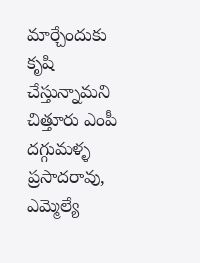మార్చేందుకు కృషి చేస్తున్నామని చిత్తూరు ఎంపీ దగ్గుమళ్ళ ప్రసాదరావు, ఎమ్మెల్యే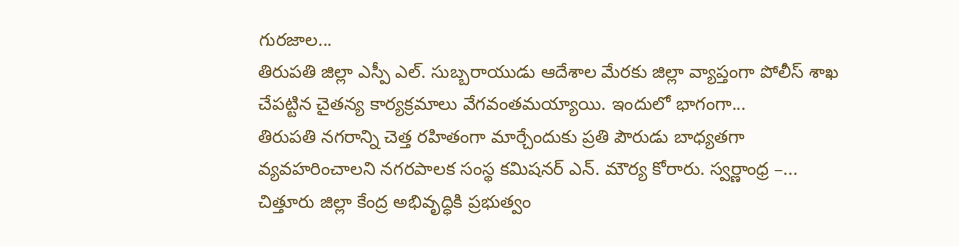గురజాల...
తిరుపతి జిల్లా ఎస్పీ ఎల్. సుబ్బరాయుడు ఆదేశాల మేరకు జిల్లా వ్యాప్తంగా పోలీస్ శాఖ చేపట్టిన చైతన్య కార్యక్రమాలు వేగవంతమయ్యాయి. ఇందులో భాగంగా...
తిరుపతి నగరాన్ని చెత్త రహితంగా మార్చేందుకు ప్రతి పౌరుడు బాధ్యతగా వ్యవహరించాలని నగరపాలక సంస్థ కమిషనర్ ఎన్. మౌర్య కోరారు. స్వర్ణాంధ్ర –...
చిత్తూరు జిల్లా కేంద్ర అభివృద్ధికి ప్రభుత్వం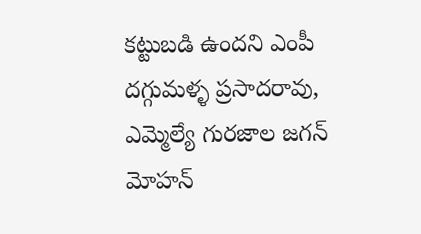కట్టుబడి ఉందని ఎంపీ దగ్గుమళ్ళ ప్రసాదరావు, ఎమ్మెల్యే గురజాల జగన్ మోహన్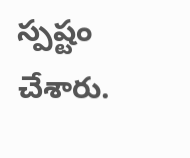స్పష్టం చేశారు.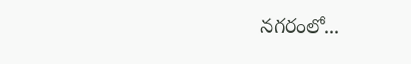నగరంలో...